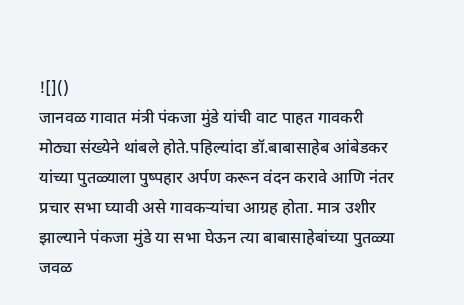![]()
जानवळ गावात मंत्री पंकजा मुंडे यांची वाट पाहत गावकरी मोठ्या संख्येने थांबले होते.पहिल्यांदा डॉ.बाबासाहेब आंबेडकर यांच्या पुतळ्याला पुष्पहार अर्पण करून वंदन करावे आणि नंतर प्रचार सभा घ्यावी असे गावकऱ्यांचा आग्रह होता. मात्र उशीर झाल्याने पंकजा मुंडे या सभा घेऊन त्या बाबासाहेबांच्या पुतळ्या जवळ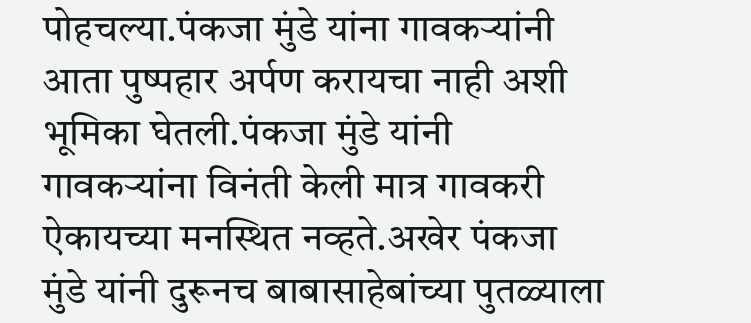पोहचल्या.पंकजा मुंडे यांना गावकऱ्यांनी आता पुष्पहार अर्पण करायचा नाही अशी भूमिका घेतली.पंकजा मुंडे यांनी गावकऱ्यांना विनंती केली मात्र गावकरी ऐकायच्या मनस्थित नव्हते.अखेर पंकजा मुंडे यांनी दुरूनच बाबासाहेबांच्या पुतळ्याला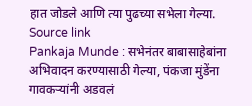हात जोडले आणि त्या पुढच्या सभेला गेल्या.
Source link
Pankaja Munde : सभेनंतर बाबासाहेबांना अभिवादन करण्यासाठी गेल्या, पंकजा मुंडेंना गावकऱ्यांनी अडवलं